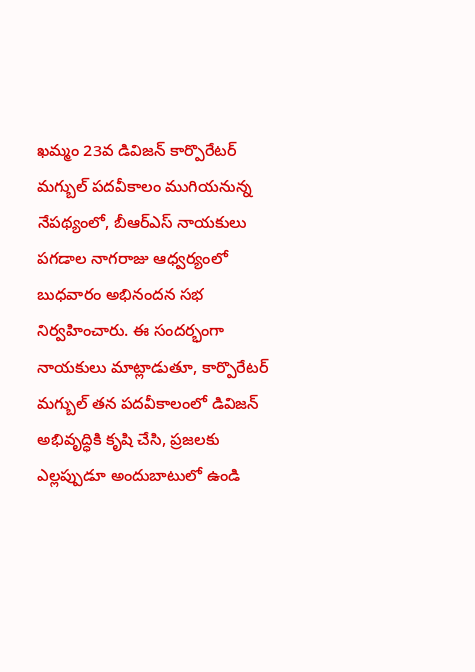ఖమ్మం 23వ డివిజన్ కార్పొరేటర్ మగ్బుల్ పదవీకాలం ముగియనున్న నేపథ్యంలో, బీఆర్ఎస్ నాయకులు పగడాల నాగరాజు ఆధ్వర్యంలో బుధవారం అభినందన సభ నిర్వహించారు. ఈ సందర్భంగా నాయకులు మాట్లాడుతూ, కార్పొరేటర్ మగ్బుల్ తన పదవీకాలంలో డివిజన్ అభివృద్ధికి కృషి చేసి, ప్రజలకు ఎల్లప్పుడూ అందుబాటులో ఉండి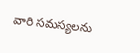వారి సమస్యలను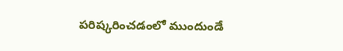పరిష్కరించడంలో ముందుండే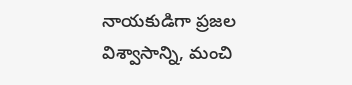నాయకుడిగా ప్రజల విశ్వాసాన్ని, మంచి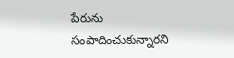పేరును సంపాదించుకున్నారని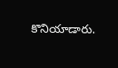కొనియాడారు.